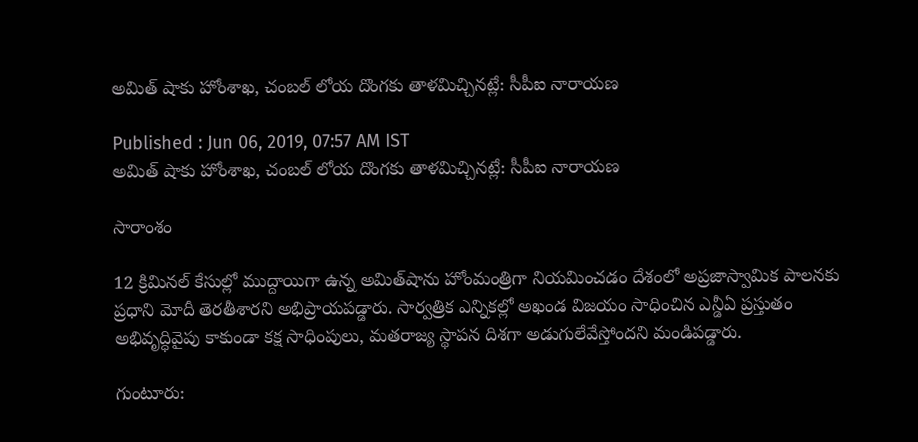అమిత్ షాకు హోంశాఖ, చంబల్ లోయ దొంగకు తాళమిచ్చినట్లే: సీపీఐ నారాయణ

Published : Jun 06, 2019, 07:57 AM IST
అమిత్ షాకు హోంశాఖ, చంబల్ లోయ దొంగకు తాళమిచ్చినట్లే: సీపీఐ నారాయణ

సారాంశం

12 క్రిమినల్‌ కేసుల్లో ముద్దాయిగా ఉన్న అమిత్‌షాను హోంమంత్రిగా నియమించడం దేశంలో అప్రజాస్వామిక పాలనకు ప్రధాని మోదీ తెరతీశారని అభిప్రాయపడ్డారు. సార్వత్రిక ఎన్నికల్లో అఖండ విజయం సాధించిన ఎన్డీఏ ప్రస్తుతం అభివృద్ధివైపు కాకుండా కక్ష సాధింపులు, మతరాజ్య స్థాపన దిశగా అడుగులేవేస్తోందని మండిపడ్డారు.

గుంటూరు: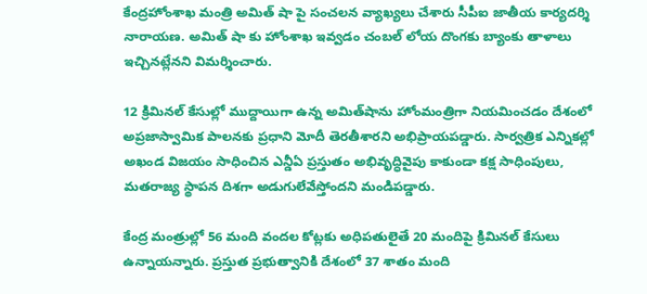కేంద్రహోంశాఖ మంత్రి అమిత్ షా పై సంచలన వ్యాఖ్యలు చేశారు సీపీఐ జాతీయ కార్యదర్శి నారాయణ. అమిత్ షా కు హోంశాఖ ఇవ్వడం చంబల్ లోయ దొంగకు బ్యాంకు తాళాలు ఇచ్చినట్లేనని విమర్శించారు.

12 క్రిమినల్‌ కేసుల్లో ముద్దాయిగా ఉన్న అమిత్‌షాను హోంమంత్రిగా నియమించడం దేశంలో అప్రజాస్వామిక పాలనకు ప్రధాని మోదీ తెరతీశారని అభిప్రాయపడ్డారు. సార్వత్రిక ఎన్నికల్లో అఖండ విజయం సాధించిన ఎన్డీఏ ప్రస్తుతం అభివృద్ధివైపు కాకుండా కక్ష సాధింపులు, మతరాజ్య స్థాపన దిశగా అడుగులేవేస్తోందని మండిపడ్డారు.

కేంద్ర మంత్రుల్లో 56 మంది వందల కోట్లకు అధిపతులైతే 20 మందిపై క్రిమినల్‌ కేసులు ఉన్నాయన్నారు. ప్రస్తుత ప్రభుత్వానికి దేశంలో 37 శాతం మంది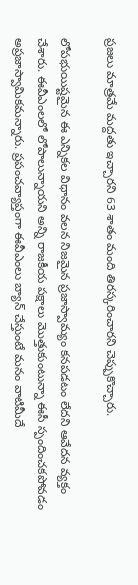ప్రజలు మాత్రమే మద్దతు ఇచ్చారని 63 శాతం మంది తిరస్కరించారని చెప్పుకొచ్చారు.

లోపభుయిష్టమైన ఈ ఎన్నికల విధానం వలన నిజమైన ప్రజాస్వామ్యం కనపడటం లేదని ఆవేదన వ్యక్తం చేశారు. ఈవీఎంలలో లోపాలున్నాయని అన్ని రాజకీయ పక్షాలు మొత్తుకుంటున్నా ఈసీ స్పందించకపోవడం అప్రజాస్వామికమన్నారు. ప్రపంచవ్యాప్తంగా ఈవీఎంలు బ్యాన్‌ చేస్తుంటే మనం వాటిమీదే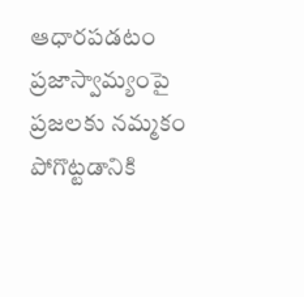ఆధారపడటం ప్రజాస్వామ్యంపై ప్రజలకు నమ్మకం పోగొట్టడానికి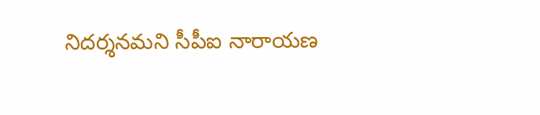నిదర్శనమని సీపీఐ నారాయణ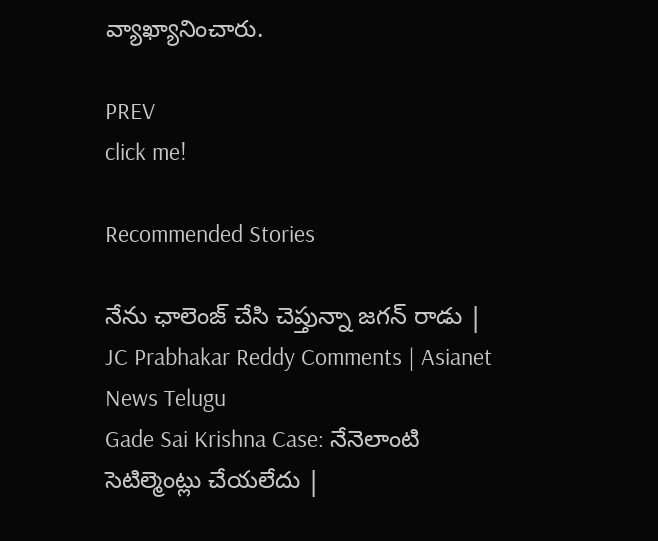వ్యాఖ్యానించారు.

PREV
click me!

Recommended Stories

నేను ఛాలెంజ్ చేసి చెప్తున్నా జగన్ రాడు | JC Prabhakar Reddy Comments | Asianet News Telugu
Gade Sai Krishna Case: నేనెలాంటి సెటిల్మెంట్లు చేయలేదు |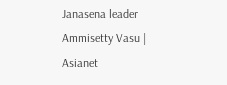Janasena leader Ammisetty Vasu | Asianet